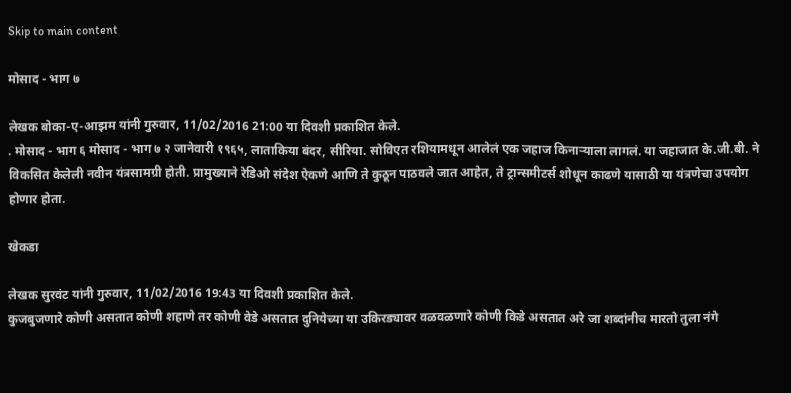Skip to main content

मोसाद - भाग ७

लेखक बोका-ए-आझम यांनी गुरुवार, 11/02/2016 21:00 या दिवशी प्रकाशित केले.
. मोसाद - भाग ६ मोसाद - भाग ७ २ जानेवारी १९६५, लाताकिया बंदर, सीरिया. सोविएत रशियामधून आलेलं एक जहाज किनाऱ्याला लागलं. या जहाजात के.जी.बी. ने विकसित केलेली नवीन यंत्रसामग्री होती. प्रामुख्याने रेडिओ संदेश ऐकणे आणि ते कुठून पाठवले जात आहेत, ते ट्रान्समीटर्स शोधून काढणे यासाठी या यंत्रणेचा उपयोग होणार होता.

खेकडा

लेखक सुरवंट यांनी गुरुवार, 11/02/2016 19:43 या दिवशी प्रकाशित केले.
कुजबुजणारे कोणी असतात कोणी शहाणे तर कोणी वेडे असतात दुनियेच्या या उकिरड्यावर वळवळणारे कोणी किडे असतात अरे जा शब्दांनीच मारतो तुला नंगे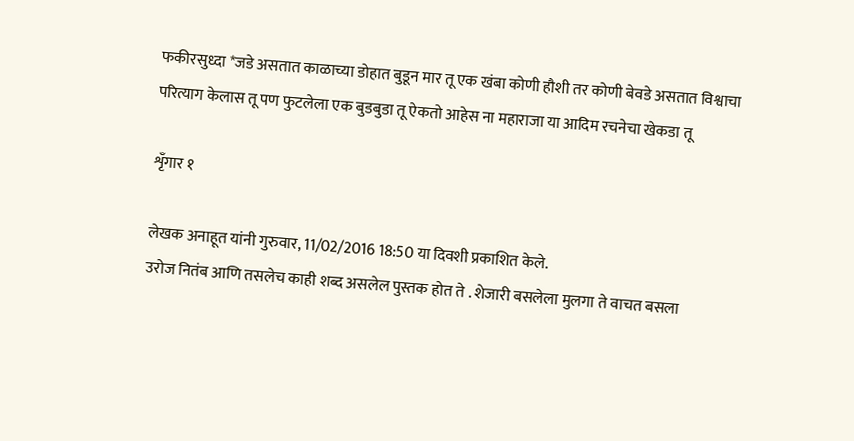फकीरसुध्दा *जडे असतात काळाच्या डोहात बुडून मार तू एक खंबा कोणी हौशी तर कोणी बेवडे असतात विश्वाचा परित्याग केलास तू पण फुटलेला एक बुडबुडा तू ऐकतो आहेस ना महाराजा या आदिम रचनेचा खेकडा तू

शृँगार १

लेखक अनाहूत यांनी गुरुवार, 11/02/2016 18:50 या दिवशी प्रकाशित केले.
उरोज नितंब आणि तसलेच काही शब्द असलेल पुस्तक होत ते . शेजारी बसलेला मुलगा ते वाचत बसला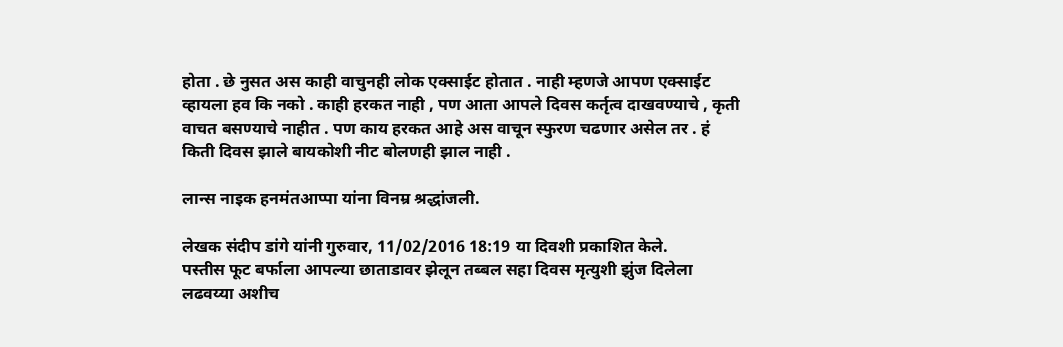होता . छे नुसत अस काही वाचुनही लोक एक्साईट होतात . नाही म्हणजे आपण एक्साईट व्हायला हव कि नको . काही हरकत नाही , पण आता आपले दिवस कर्तृत्व दाखवण्याचे , कृती वाचत बसण्याचे नाहीत . पण काय हरकत आहे अस वाचून स्फुरण चढणार असेल तर . हं किती दिवस झाले बायकोशी नीट बोलणही झाल नाही .

लान्स नाइक हनमंतआप्पा यांना विनम्र श्रद्धांजली.

लेखक संदीप डांगे यांनी गुरुवार, 11/02/2016 18:19 या दिवशी प्रकाशित केले.
पस्तीस फूट बर्फाला आपल्या छाताडावर झेलून तब्बल सहा दिवस मृत्युशी झुंज दिलेला लढवय्या अशीच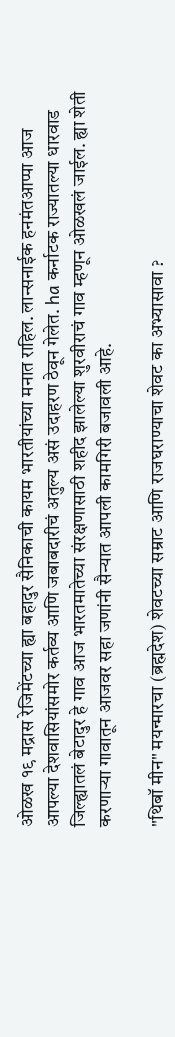ओळख १९ मद्रास रेजिमेंटच्या ह्या बहादुर सैनिकाची कायम भारतीयांच्या मनात राहिल. लान्सनाईक हनमंतआप्पा आज आपल्या देशवासियांसमोर कर्तव्य आणि जबाबदारीचं अतुल्य असं उदाहरण ठेवून गेलेत. ha कर्नाटक राज्यातल्या धारवाड जिल्ह्यातलं बेटादुर हे गाव आज भारतमातेच्या संरक्षणासाठी शहीद झालेल्या शुरवीराचं गाव म्हणून ओळखलं जाईल. ह्या शेती करणार्‍या गावातून आजवर सहा जणांनी सैन्यात आपली कामगिरी बजावली आहे.

"थिबॉ मीन" मयन्मारचा (ब्रह्मदेश) शेवटच्या सम्राट आणि राजघराण्याचा शेवट का अभ्यासावा ?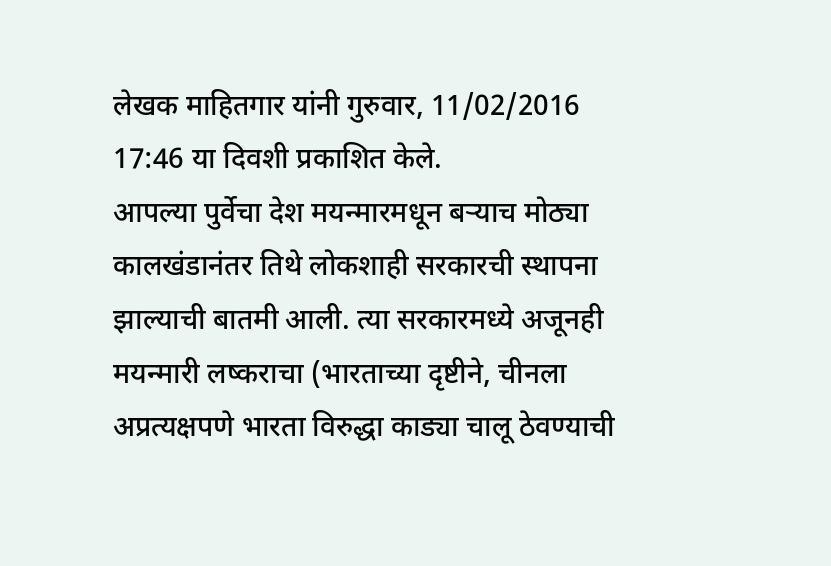लेखक माहितगार यांनी गुरुवार, 11/02/2016 17:46 या दिवशी प्रकाशित केले.
आपल्या पुर्वेचा देश मयन्मारमधून बर्‍याच मोठ्या कालखंडानंतर तिथे लोकशाही सरकारची स्थापना झाल्याची बातमी आली. त्या सरकारमध्ये अजूनही मयन्मारी लष्कराचा (भारताच्या दृष्टीने, चीनला अप्रत्यक्षपणे भारता विरुद्धा काड्या चालू ठेवण्याची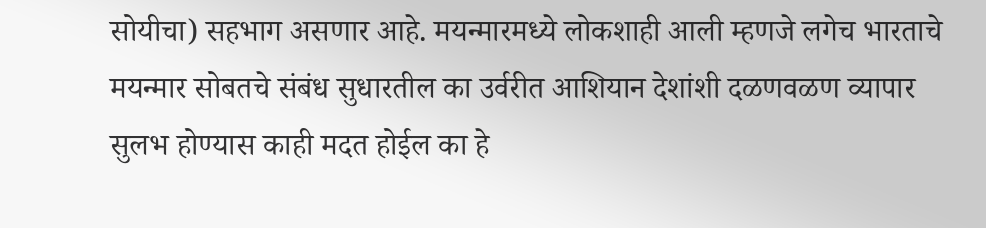सोयीचा) सहभाग असणार आहे. मयन्मारमध्ये लोकशाही आली म्हणजे लगेच भारताचे मयन्मार सोबतचे संबंध सुधारतील का उर्वरीत आशियान देशांशी दळणवळण व्यापार सुलभ होण्यास काही मदत होईल का हे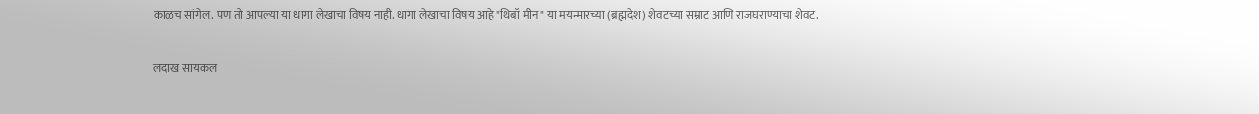काळच सांगेल. पण तो आपल्या या धागा लेखाचा विषय नाही. धागा लेखाचा विषय आहे "थिबॉ मीन" या मयन्मारच्या (ब्रह्मदेश) शेवटच्या सम्राट आणि राजघराण्याचा शेवट.

लदाख सायकल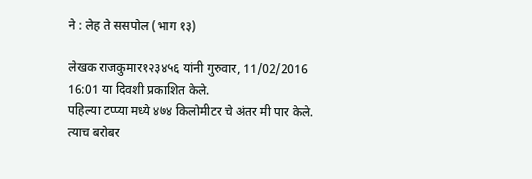ने : लेह ते ससपोल (भाग १३)

लेखक राजकुमार१२३४५६ यांनी गुरुवार, 11/02/2016 16:01 या दिवशी प्रकाशित केले.
पहिल्या टप्प्या मध्ये ४७४ किलोमीटर चे अंतर मी पार केले. त्याच बरोबर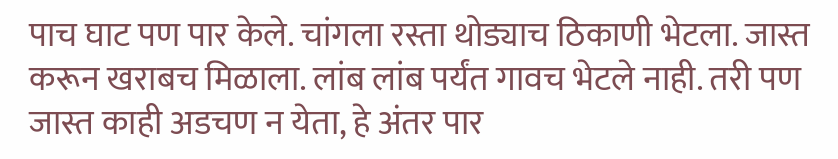पाच घाट पण पार केले. चांगला रस्ता थोड्याच ठिकाणी भेटला. जास्त करून खराबच मिळाला. लांब लांब पर्यंत गावच भेटले नाही. तरी पण जास्त काही अडचण न येता, हे अंतर पार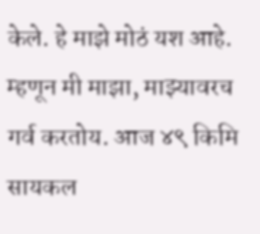केले. हे माझे मोठं यश आहे. म्हणून मी माझा, माझ्यावरच गर्व करतोय. आज ४९ किमि सायकल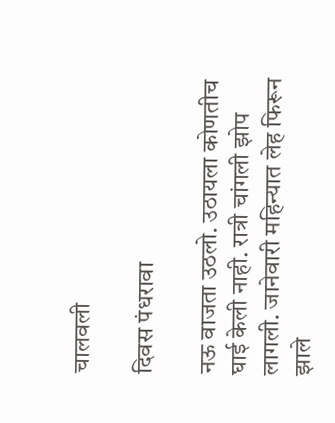चालवली

दिवस पंधरावा

नऊ वाजता उठलो. उठायला कोणतीच घाई केली नाही. रात्री चांगली झोप लागली. जानेवारी महिन्यात लेह फिरून झाले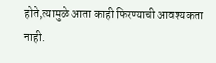होते,त्यामुळे आता काही फिरण्याची आवश्यकता नाही.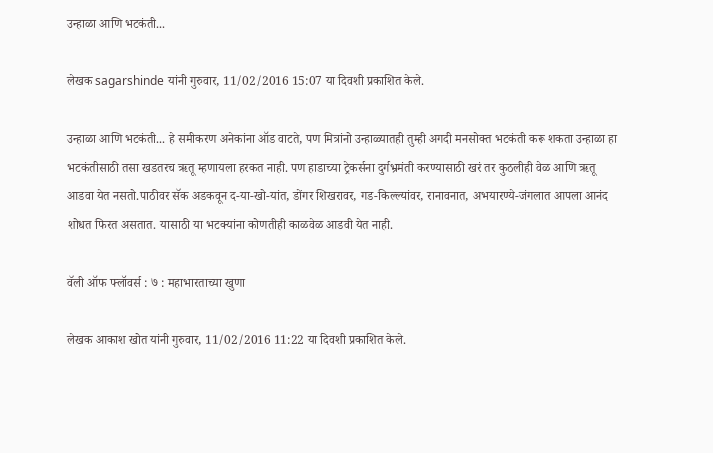उन्हाळा आणि भटकंती...

लेखक sagarshinde यांनी गुरुवार, 11/02/2016 15:07 या दिवशी प्रकाशित केले.

उन्हाळा आणि भटकंती... हे समीकरण अनेकांना ऑड वाटते, पण मित्रांनो उन्हाळ्यातही तुम्ही अगदी मनसोक्त भटकंती करू शकता उन्हाळा हा भटकंतीसाठी तसा खडतरच ऋतू म्हणायला हरकत नाही. पण हाडाच्या ट्रेकर्सना दुर्गभ्रमंती करण्यासाठी खरं तर कुठलीही वेळ आणि ऋतू आडवा येत नसतो.पाठीवर सॅक अडकवून द-या-खो-यांत, डोंगर शिखरावर, गड-किल्ल्यांवर, रानावनात, अभयारण्ये-जंगलात आपला आनंद शोधत फिरत असतात. यासाठी या भटक्यांना कोणतीही काळवेळ आडवी येत नाही.

वॅली ऑफ फ्लॉवर्स : ७ : महाभारताच्या खुणा

लेखक आकाश खोत यांनी गुरुवार, 11/02/2016 11:22 या दिवशी प्रकाशित केले.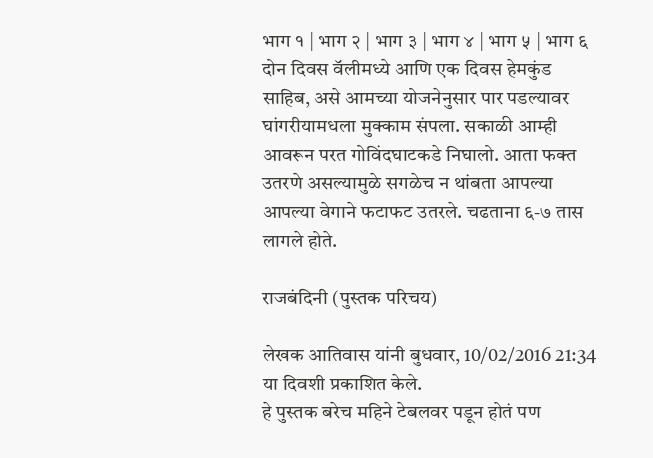भाग १ | भाग २ | भाग ३ | भाग ४ | भाग ५ | भाग ६ दोन दिवस वॅलीमध्ये आणि एक दिवस हेमकुंड साहिब, असे आमच्या योजनेनुसार पार पडल्यावर घांगरीयामधला मुक्काम संपला. सकाळी आम्ही आवरून परत गोविंदघाटकडे निघालो. आता फक्त उतरणे असल्यामुळे सगळेच न थांबता आपल्या आपल्या वेगाने फटाफट उतरले. चढताना ६-७ तास लागले होते.

राजबंदिनी (पुस्तक परिचय)

लेखक आतिवास यांनी बुधवार, 10/02/2016 21:34 या दिवशी प्रकाशित केले.
हे पुस्तक बरेच महिने टेबलवर पडून होतं पण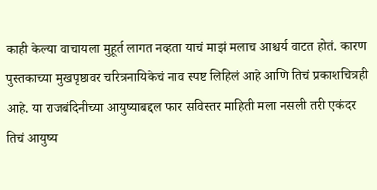काही केल्या वाचायला मुहूर्त लागत नव्हता याचं माझं मलाच आश्चर्य वाटत होतं. कारण पुस्तकाच्या मुखपृष्ठावर चरित्रनायिकेचं नाव स्पष्ट लिहिलं आहे आणि तिचं प्रकाशचित्रही आहे. या राजबंदिनीच्या आयुष्याबद्दल फार सविस्तर माहिती मला नसली तरी एकंदर तिचं आयुष्य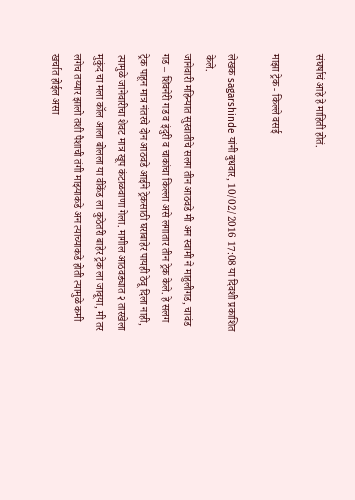संघर्षाचं आहे हे माहिती होतं.

माझा ट्रेक - किल्ले वसई

लेखक sagarshinde यांनी बुधवार, 10/02/2016 17:08 या दिवशी प्रकाशित केले.
जानेवारी महिन्यात सुरवातीचे सलग तीन आठवडे मी अन स्वामी ने माहुलीगड, चावंड गड – शिवनेरी गड व इंदुरी व चाकांचा किल्ला असे लगातार तीन ट्रेक केले. हे सलग ट्रेक पाहून मात्र नंतरचे दोन आठवडे आईने ट्रेकसाठी घराबाहेर पायही ठेवू दिला नाही, त्यामुळे जानेवारीचा शेवट मात्र खूप कंटाळवाणा गेला. मागील आठवड्यात २ तारखेला मुकुंद चा मला कॉल आला बोलला या वीकेंड ला कुठेतरी बाहेर ट्रेक ला जावूया, मी तर लगेच तय्यार झालो तशी पैशाची तंगी माझ्याकडे अन त्याच्याकडे होती त्यामुळे कमी खर्चात होईल असा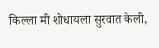किल्ला मी शोधायला सुरवात केली,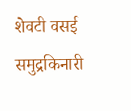शेवटी वसई समुद्रकिनारी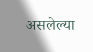असलेल्या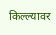किल्ल्यावर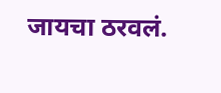जायचा ठरवलं.